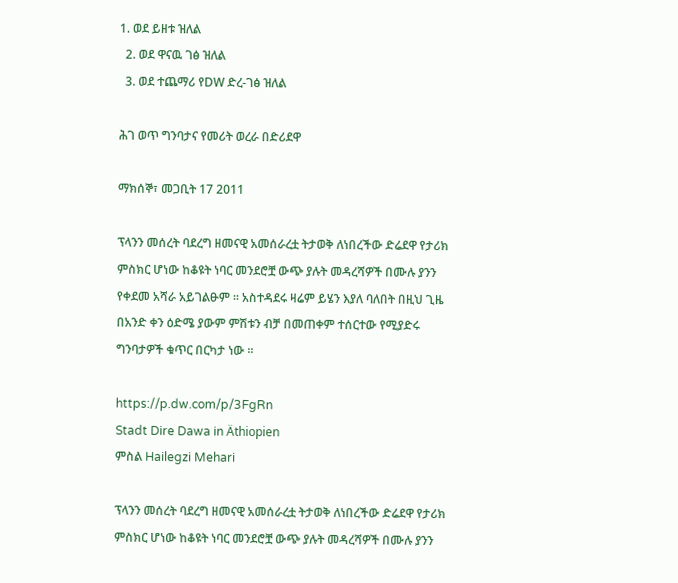1. ወደ ይዘቱ ዝለል
  2. ወደ ዋናዉ ገፅ ዝለል
  3. ወደ ተጨማሪ የDW ድረ-ገፅ ዝለል

ሕገ ወጥ ግንባታና የመሪት ወረራ በድሪደዋ

ማክሰኞ፣ መጋቢት 17 2011

ፕላንን መሰረት ባደረግ ዘመናዊ አመሰራረቷ ትታወቅ ለነበረችው ድሬደዋ የታሪክ ምስክር ሆነው ከቆዩት ነባር መንደሮቿ ውጭ ያሉት መዳረሻዎች በሙሉ ያንን የቀደመ አሻራ አይገልፁም ፡፡ አስተዳደሩ ዛሬም ይሄን እያለ ባለበት በዚህ ጊዜ በአንድ ቀን ዕድሜ ያውም ምሽቱን ብቻ በመጠቀም ተሰርተው የሚያድሩ ግንባታዎች ቁጥር በርካታ ነው ፡፡

https://p.dw.com/p/3FgRn
Stadt Dire Dawa in Äthiopien
ምስል Hailegzi Mehari

ፕላንን መሰረት ባደረግ ዘመናዊ አመሰራረቷ ትታወቅ ለነበረችው ድሬደዋ የታሪክ ምስክር ሆነው ከቆዩት ነባር መንደሮቿ ውጭ ያሉት መዳረሻዎች በሙሉ ያንን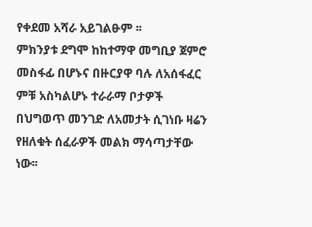የቀደመ አሻራ አይገልፁም ፡፡
ምክንያቱ ደግሞ ከከተማዋ መግቢያ ጀምሮ መስፋፊ በሆኑና በዙርያዋ ባሉ ለአሰፋፈር ምቹ አስካልሆኑ ተራራማ ቦታዎች በህግወጥ መንገድ ለአመታት ሲገነቡ ዛሬን የዘለቁት ሰፈራዎች መልክ ማሳጣታቸው ነው፡፡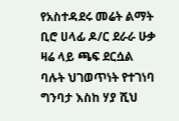የአስተዳደሩ መሬት ልማት ቢሮ ሀላፊ ዶ/ር ደራራ ሁቃ ዛሬ ላይ ጫፍ ደርሷል ባሉት ህገወጥነት የተገነባ ግንባታ እስከ ሃያ ሺህ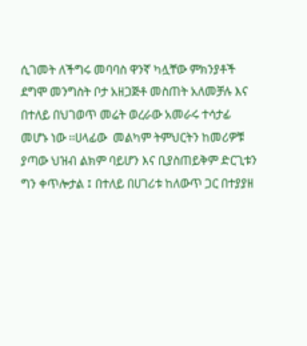ሲገመት ለችግሩ መባባስ ዋንኛ ካሏቸው ምክንያቶች ደግሞ መንግስት ቦታ አዘጋጅቶ መስጠት አለመቻሉ እና በተለይ በህገወጥ መሬት ወረራው አመራሩ ተሳታፊ መሆኑ ነው ፡፡ሀላፊው  መልካም ትምህርትን ከመሪዎቹ ያጣው ህዝብ ልክም ባይሆን እና ቢያስጠይቅም ድርጊቱን ግን ቀጥሎታል ፤ በተለይ በሀገሪቱ ከለውጥ ጋር በተያያዘ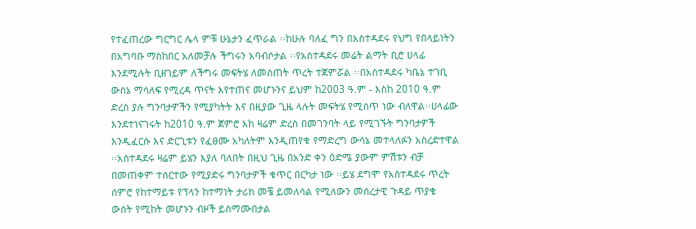የተፈጠረው ግርግር ሌላ ምቹ ሁኔታን ፈጥራል ፡፡ከሁሉ ባለፈ ግን በአስተዳደሩ የህግ የበላይነትን  በአግባቡ ማስከበር አለመቻሉ ችግሩን አባብሶታል ፡፡የአስተዳደሩ መሬት ልማት ቢሮ ሀላፊ እንደሚሉት ቢዘገይም ለችግሩ መፍትሄ ለመስጠት ጥረት ተጀምሯል ፡፡በአስተዳደሩ ካቤኔ ተገቢ ውሰኔ ማሳለፍ የሚረዳ ጥናት እየተጠና መሆኑንና ይህም ከ2003 ዓ.ም - እስከ 2010 ዓ.ም ድረስ ያሉ ግንባታዎችን የሚያካትት እና በዚያው ጊዜ ላሉት መፍትሄ የሚሰጥ ነው ብለዋል፡፡ሀላፊው እንደተነናገሩት ከ2010 ዓ.ም ጀምሮ እከ ዛሬም ድረስ በመገንባት ላይ የሚገኙት ግንባታዎች እንዲፈርሱ እና ድርጊቱን የፈፀሙ አካለትም እንዲጠየቁ የማድረግ ውሳኔ መተላለፉን አስረድተዋል ፡፡አስተዳደሩ ዛሬም ይሄን እያለ ባለበት በዚህ ጊዜ በአንድ ቀን ዕድሜ ያውም ምሽቱን ብቻ በመጠቀም ተሰርተው የሚያድሩ ግንባታዎች ቁጥር በርካታ ነው ፡፡ይሄ ደግሞ የአስተዳደሩ ጥረት ሰምሮ የከተማይቱ የፕላን ከተማነት ታሪክ መቼ ይመለሳል የሚለውን መሰረታዊ ጉዳይ ጥያቄ ውስት የሚከት መሆኑን ብዞች ይስማሙበታል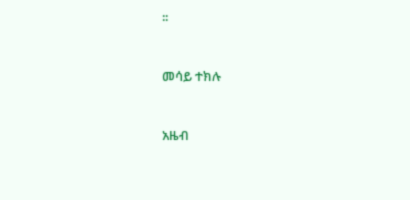፡፡


መሳይ ተክሉ


አዜብ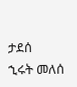ታደሰ
ኂሩት መለሰ